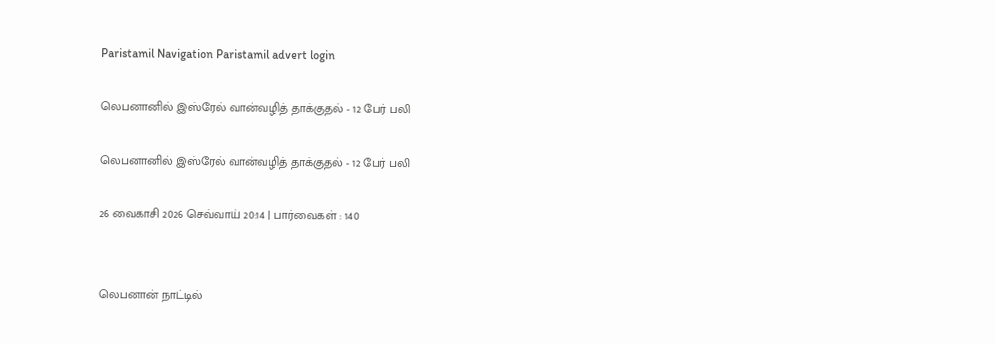Paristamil Navigation Paristamil advert login

லெபனானில் இஸ்ரேல் வான்வழித் தாக்குதல் - 12 பேர் பலி

லெபனானில் இஸ்ரேல் வான்வழித் தாக்குதல் - 12 பேர் பலி

26 வைகாசி 2026 செவ்வாய் 20:14 | பார்வைகள் : 140


லெபனான் நாட்டில்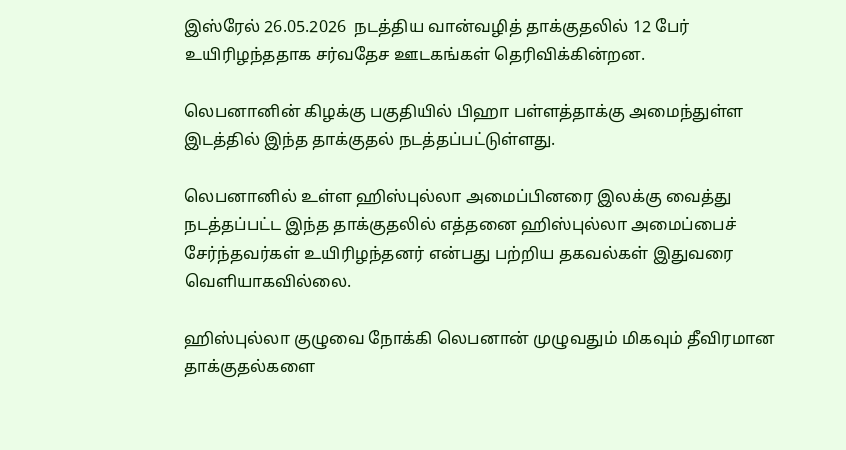இஸ்ரேல் 26.05.2026  நடத்திய வான்வழித் தாக்குதலில் 12 பேர் உயிரிழந்ததாக சர்வதேச ஊடகங்கள் தெரிவிக்கின்றன.

லெபனானின் கிழக்கு பகுதியில் பிஹா பள்ளத்தாக்கு அமைந்துள்ள இடத்தில் இந்த தாக்குதல் நடத்தப்பட்டுள்ளது.

லெபனானில் உள்ள ஹிஸ்புல்லா அமைப்பினரை இலக்கு வைத்து நடத்தப்பட்ட இந்த தாக்குதலில் எத்தனை ஹிஸ்புல்லா அமைப்பைச் சேர்ந்தவர்கள் உயிரிழந்தனர் என்பது பற்றிய தகவல்கள் இதுவரை வெளியாகவில்லை.

ஹிஸ்புல்லா குழுவை நோக்கி லெபனான் முழுவதும் மிகவும் தீவிரமான தாக்குதல்களை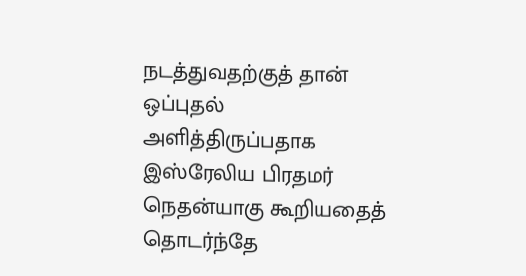நடத்துவதற்குத் தான் ஒப்புதல் அளித்திருப்பதாக இஸ்ரேலிய பிரதமர் நெதன்யாகு கூறியதைத் தொடர்ந்தே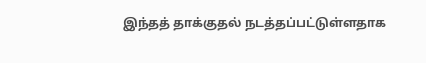இந்தத் தாக்குதல் நடத்தப்பட்டுள்ளதாக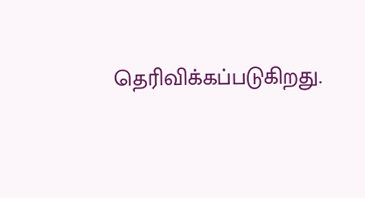தெரிவிக்கப்படுகிறது.